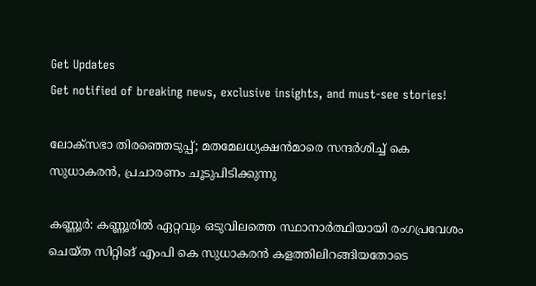Get Updates
Get notified of breaking news, exclusive insights, and must-see stories!

ലോക്‌സഭാ തിരഞ്ഞെടുപ്പ്; മതമേലധ്യക്ഷൻമാരെ സന്ദർശിച്ച് കെ സുധാകരൻ, പ്രചാരണം ചൂടുപിടിക്കുന്നു

കണ്ണൂര്‍: കണ്ണൂരില്‍ ഏറ്റവും ഒടുവിലത്തെ സ്ഥാനാര്‍ത്ഥിയായി രംഗപ്രവേശം ചെയ്‌ത സിറ്റിങ് എംപി കെ സുധാകരന്‍ കളത്തിലിറങ്ങിയതോടെ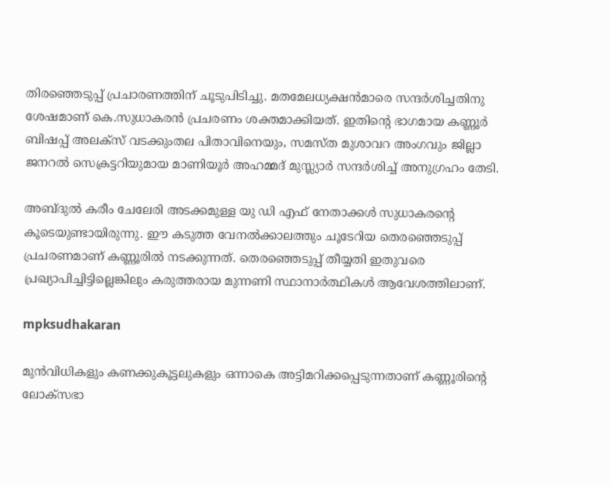തിരഞ്ഞെടുപ്പ് പ്രചാരണത്തിന് ചൂടുപിടിച്ചു. മതമേലധ്യക്ഷന്‍മാരെ സന്ദര്‍ശിച്ചതിനു ശേഷമാണ് കെ.സുധാകരന്‍ പ്രചരണം ശക്തമാക്കിയത്. ഇതിന്റെ ഭാഗമായ കണ്ണൂര്‍ ബിഷപ്പ് അലക്‌സ് വടക്കുംതല പിതാവിനെയും, സമസ്ത മുശാവറ അംഗവും ജില്ലാ ജനറല്‍ സെക്രട്ടറിയുമായ മാണിയൂര്‍ അഹമ്മദ് മുസ്ല്യാര്‍ സന്ദര്‍ശിച്ച് അനുഗ്രഹം തേടി.

അബ്ദുല്‍ കരീം ചേലേരി അടക്കമുള്ള യു ഡി എഫ് നേതാക്കള്‍ സുധാകരന്റെ കൂടെയുണ്ടായിരുന്നു. ഈ കടുത്ത വേനല്‍ക്കാലത്തും ചൂടേറിയ തെരഞ്ഞെടുപ്പ് പ്രചരണമാണ് കണ്ണൂരില്‍ നടക്കുന്നത്. തെരഞ്ഞെടുപ്പ് തീയ്യതി ഇതുവരെ പ്രഖ്യാപിച്ചിട്ടില്ലെങ്കിലും കരുത്തരായ മുന്നണി സ്ഥാനാര്‍ത്ഥികള്‍ ആവേശത്തിലാണ്.

mpksudhakaran

മുന്‍വിധികളും കണക്കുകൂട്ടലുകളും ഒന്നാകെ അട്ടിമറിക്കപ്പെടുന്നതാണ് കണ്ണൂരിന്റെ ലോക്സഭാ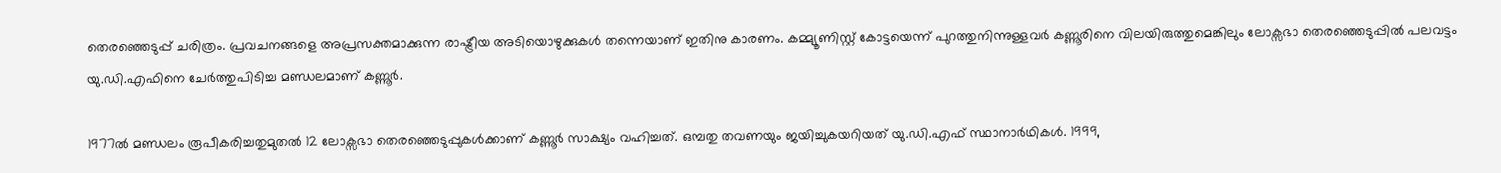തെരഞ്ഞെടുപ്പ് ചരിത്രം. പ്രവചനങ്ങളെ അപ്രസക്തമാക്കുന്ന രാഷ്ട്രീയ അടിയൊഴുക്കുകള്‍ തന്നെയാണ് ഇതിനു കാരണം. കമ്മ്യൂണിസ്റ്റ് കോട്ടയെന്ന് പുറത്തുനിന്നുള്ളവര്‍ കണ്ണൂരിനെ വിലയിരുത്തുമെങ്കിലും ലോക്സഭാ തെരഞ്ഞെടുപ്പില്‍ പലവട്ടം യു.ഡി.എഫിനെ ചേര്‍ത്തുപിടിച്ച മണ്ഡലമാണ് കണ്ണൂര്‍.

1977ല്‍ മണ്ഡലം രൂപീകരിച്ചതുമുതല്‍ 12 ലോക്സഭാ തെരഞ്ഞെടുപ്പുകള്‍ക്കാണ് കണ്ണൂര്‍ സാക്ഷ്യം വഹിച്ചത്. ഒമ്പതു തവണയും ജയിച്ചുകയറിയത് യു.ഡി.എഫ് സ്ഥാനാര്‍ഥികള്‍. 1999,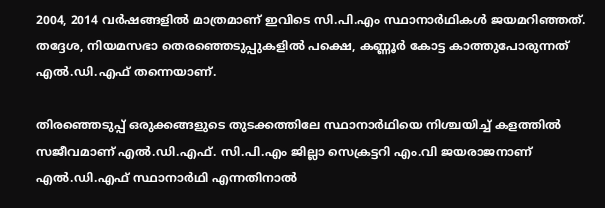2004, 2014 വര്‍ഷങ്ങളില്‍ മാത്രമാണ് ഇവിടെ സി.പി.എം സ്ഥാനാര്‍ഥികള്‍ ജയമറിഞ്ഞത്. തദ്ദേശ, നിയമസഭാ തെരഞ്ഞെടുപ്പുകളില്‍ പക്ഷെ, കണ്ണൂര്‍ കോട്ട കാത്തുപോരുന്നത് എല്‍.ഡി.എഫ് തന്നെയാണ്.

തിരഞ്ഞെടുപ്പ് ഒരുക്കങ്ങളുടെ തുടക്കത്തിലേ സ്ഥാനാര്‍ഥിയെ നിശ്ചയിച്ച് കളത്തില്‍ സജീവമാണ് എല്‍.ഡി.എഫ്. സി.പി.എം ജില്ലാ സെക്രട്ടറി എം.വി ജയരാജനാണ് എല്‍.ഡി.എഫ് സ്ഥാനാര്‍ഥി എന്നതിനാല്‍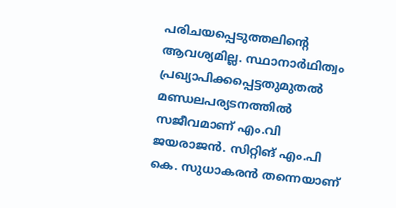പരിചയപ്പെടുത്തലിന്റെ ആവശ്യമില്ല. സ്ഥാനാര്‍ഥിത്വം പ്രഖ്യാപിക്കപ്പെട്ടതുമുതല്‍ മണ്ഡലപര്യടനത്തില്‍ സജീവമാണ് എം.വി ജയരാജന്‍. സിറ്റിങ് എം.പി കെ. സുധാകരന്‍ തന്നെയാണ്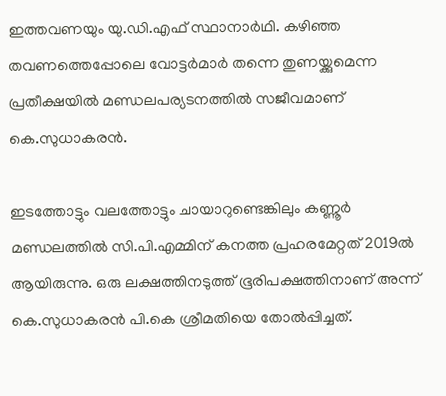ഇത്തവണയും യു.ഡി.എഫ് സ്ഥാനാര്‍ഥി. കഴിഞ്ഞ തവണത്തെപ്പോലെ വോട്ടര്‍മാര്‍ തന്നെ തുണയ്ക്കുമെന്ന പ്രതീക്ഷയില്‍ മണ്ഡലപര്യടനത്തില്‍ സജീവമാണ് കെ.സുധാകരന്‍.

ഇടത്തോട്ടും വലത്തോട്ടും ചായാറുണ്ടെങ്കിലും കണ്ണൂര്‍ മണ്ഡലത്തില്‍ സി.പി.എമ്മിന് കനത്ത പ്രഹരമേറ്റത് 2019ല്‍ ആയിരുന്നു. ഒരു ലക്ഷത്തിനടുത്ത് ഭൂരിപക്ഷത്തിനാണ് അന്ന് കെ.സുധാകരന്‍ പി.കെ ശ്രീമതിയെ തോല്‍പ്പിച്ചത്.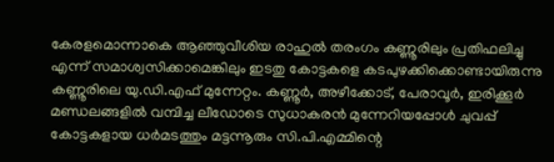കേരളമൊന്നാകെ ആഞ്ഞുവീശിയ രാഹുല്‍ തരംഗം കണ്ണൂരിലും പ്രതിഫലിച്ചു എന്ന് സമാശ്വസിക്കാമെങ്കിലും ഇടതു കോട്ടകളെ കടപുഴക്കിക്കൊണ്ടായിരുന്നു കണ്ണൂരിലെ യു.ഡി.എഫ് മുന്നേറ്റം. കണ്ണൂര്‍, അഴീക്കോട്, പേരാവൂര്‍, ഇരിക്കൂര്‍ മണ്ഡലങ്ങളില്‍ വമ്പിച്ച ലീഡോടെ സുധാകരന്‍ മുന്നേറിയപ്പോള്‍ ചുവപ്പ് കോട്ടകളായ ധര്‍മടത്തും മട്ടന്നൂരും സി.പി.എമ്മിന്റെ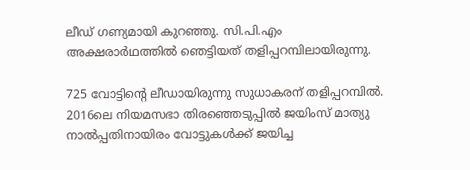ലീഡ് ഗണ്യമായി കുറഞ്ഞു. സി.പി.എം അക്ഷരാര്‍ഥത്തില്‍ ഞെട്ടിയത് തളിപ്പറമ്പിലായിരുന്നു.

725 വോട്ടിന്റെ ലീഡായിരുന്നു സുധാകരന് തളിപ്പറമ്പില്‍. 2016ലെ നിയമസഭാ തിരഞ്ഞെടുപ്പില്‍ ജയിംസ് മാത്യു നാല്‍പ്പതിനായിരം വോട്ടുകള്‍ക്ക് ജയിച്ച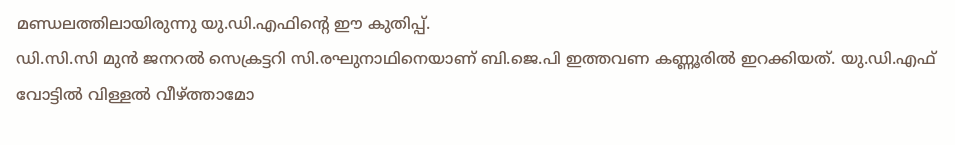മണ്ഡലത്തിലായിരുന്നു യു.ഡി.എഫിന്റെ ഈ കുതിപ്പ്.
ഡി.സി.സി മുന്‍ ജനറല്‍ സെക്രട്ടറി സി.രഘുനാഥിനെയാണ് ബി.ജെ.പി ഇത്തവണ കണ്ണൂരില്‍ ഇറക്കിയത്. യു.ഡി.എഫ് വോട്ടില്‍ വിള്ളല്‍ വീഴ്ത്താമോ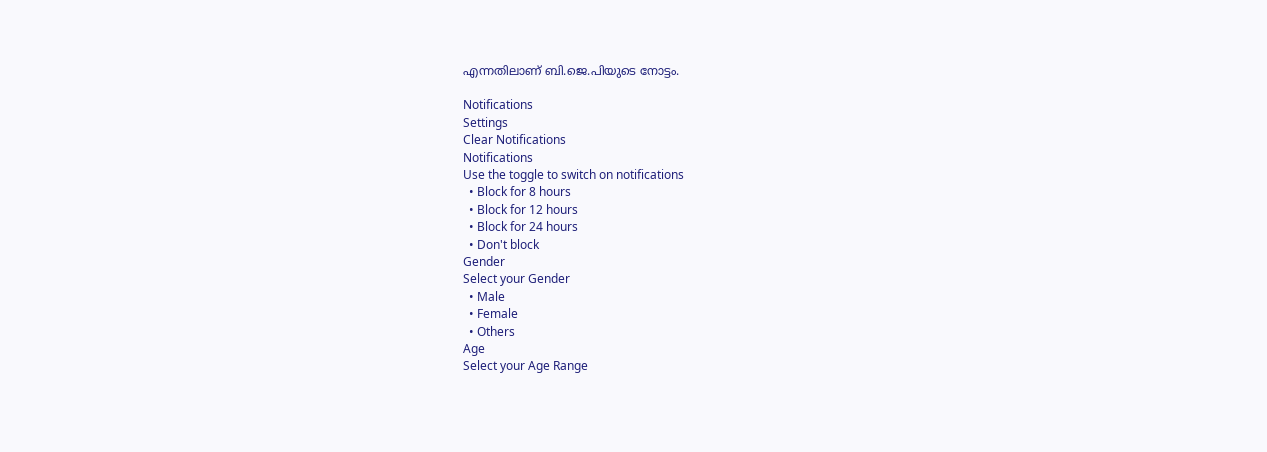എന്നതിലാണ് ബി.ജെ.പിയുടെ നോട്ടം.

Notifications
Settings
Clear Notifications
Notifications
Use the toggle to switch on notifications
  • Block for 8 hours
  • Block for 12 hours
  • Block for 24 hours
  • Don't block
Gender
Select your Gender
  • Male
  • Female
  • Others
Age
Select your Age Range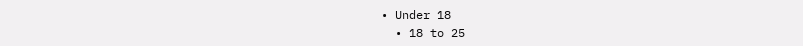• Under 18
  • 18 to 25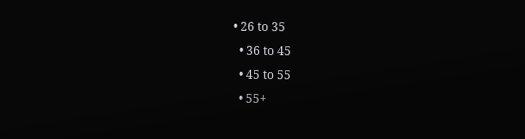• 26 to 35
  • 36 to 45
  • 45 to 55
  • 55+